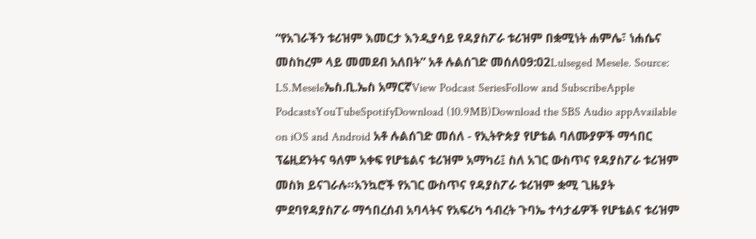“የአገራችን ቱሪዝም እመርታ እንዲያሳይ የዳያስፖራ ቱሪዝም በቋሚነት ሐምሌ፣ ነሐሴና መስከረም ላይ መመደብ አለበት” አቶ ሉልሰገድ መሰለ09:02Lulseged Mesele. Source: LS.Meseleኤስ.ቢ.ኤስ አማርኛView Podcast SeriesFollow and SubscribeApple PodcastsYouTubeSpotifyDownload (10.9MB)Download the SBS Audio appAvailable on iOS and Android አቶ ሉልሰገድ መሰለ - የኢትዮጵያ የሆቴል ባለሙያዎች ማኅበር ፕሬዚደንትና ዓለም አቀፍ የሆቴልና ቱሪዝም አማካሪ፤ ስለ አገር ውስጥና የዳያስፖራ ቱሪዝም መስክ ይናገራሉ።አንኳሮች የአገር ውስጥና የዳያስፖራ ቱሪዝም ቋሚ ጊዜያት ምደባየዳያስፖራ ማኅበረሰብ አባላትና የአፍሪካ ኅብረት ጉባኤ ተሳታፊዎች የሆቴልና ቱሪዝም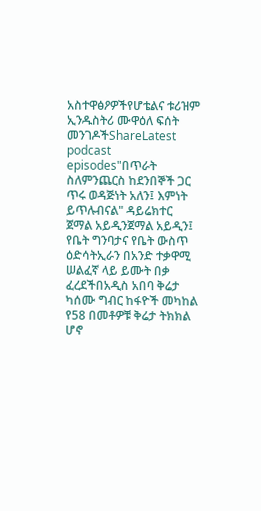አስተዋፅዖዎችየሆቴልና ቱሪዝም ኢንዱስትሪ ሙዋዕለ ፍሰት መንገዶችShareLatest podcast episodes"በጥራት ስለምንጨርስ ከደንበኞች ጋር ጥሩ ወዳጅነት አለን፤ እምነት ይጥሉብናል" ዳይሬክተር ጀማል አይዲንጀማል አይዲን፤ የቤት ግንባታና የቤት ውስጥ ዕድሳትኢራን በአንድ ተቃዋሚ ሠልፈኛ ላይ ይሙት በቃ ፈረደችበአዲስ አበባ ቅሬታ ካሰሙ ግብር ከፋዮች መካከል የ58 በመቶዎቹ ቅሬታ ትክክል ሆኖ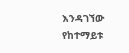እንዳገኘው የከተማይቱ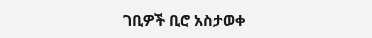ገቢዎች ቢሮ አስታወቀ